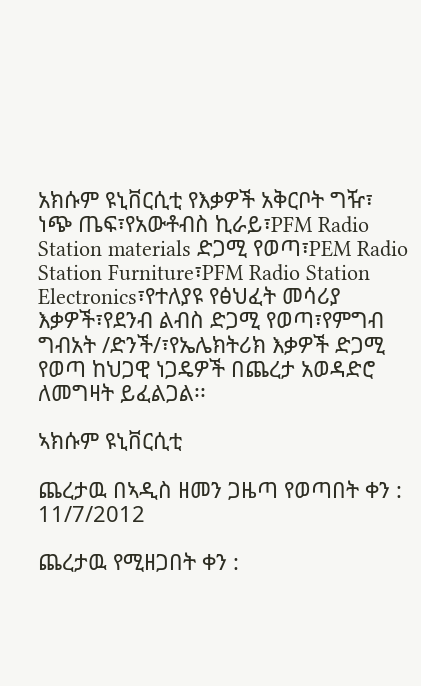አክሱም ዩኒቨርሲቲ የእቃዎች አቅርቦት ግዥ፣ ነጭ ጤፍ፣የአውቶብስ ኪራይ፣PFM Radio Station materials ድጋሚ የወጣ፣PEM Radio Station Furniture፣PFM Radio Station Electronics፣የተለያዩ የፅህፈት መሳሪያ እቃዎች፣የደንብ ልብስ ድጋሚ የወጣ፣የምግብ ግብአት /ድንች/፣የኤሌክትሪክ እቃዎች ድጋሚ የወጣ ከህጋዊ ነጋዴዎች በጨረታ አወዳድሮ ለመግዛት ይፈልጋል፡፡

ኣክሱም ዩኒቨርሲቲ

ጨረታዉ በኣዲስ ዘመን ጋዜጣ የወጣበት ቀን : 11/7/2012

ጨረታዉ የሚዘጋበት ቀን :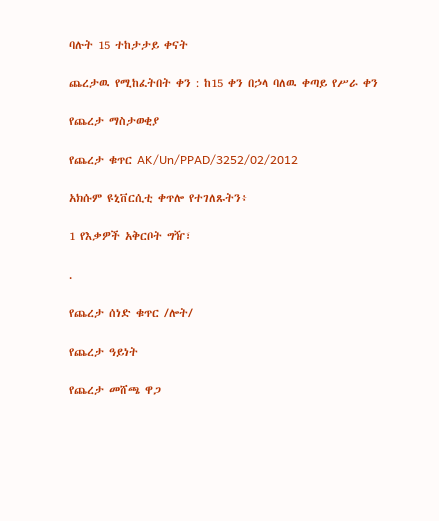ባሉት 15 ተከታታይ ቀናት

ጨረታዉ የሚከፈትበት ቀን : ከ15 ቀን በኃላ ባለዉ ቀጣይ የሥራ ቀን

የጨረታ ማስታወቂያ

የጨረታ ቁጥር AK/Un/PPAD/3252/02/2012

አክሱም ዩኒቨርሲቲ ቀጥሎ የተገለጹትን፥

1 የእቃዎች አቅርቦት ግዥ፣

.

የጨረታ ሰነድ ቁጥር /ሎት/

የጨረታ ዓይነት

የጨረታ መሸጫ ዋጋ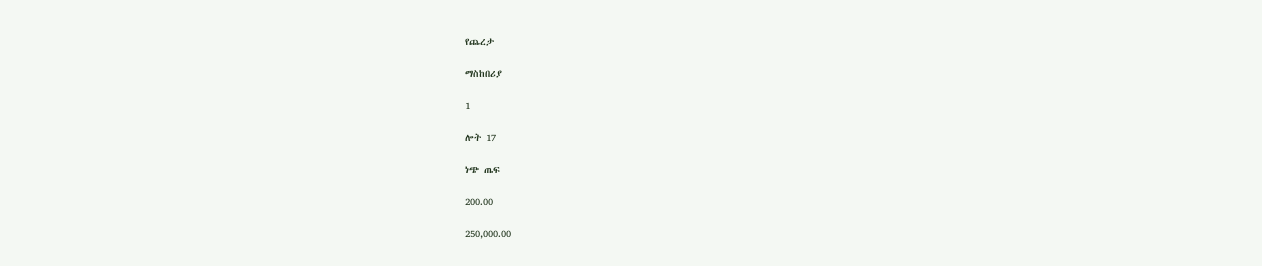የጨረታ

ማስከበሪያ

1

ሎት 17

ነጭ ጤፍ

200.00

250,000.00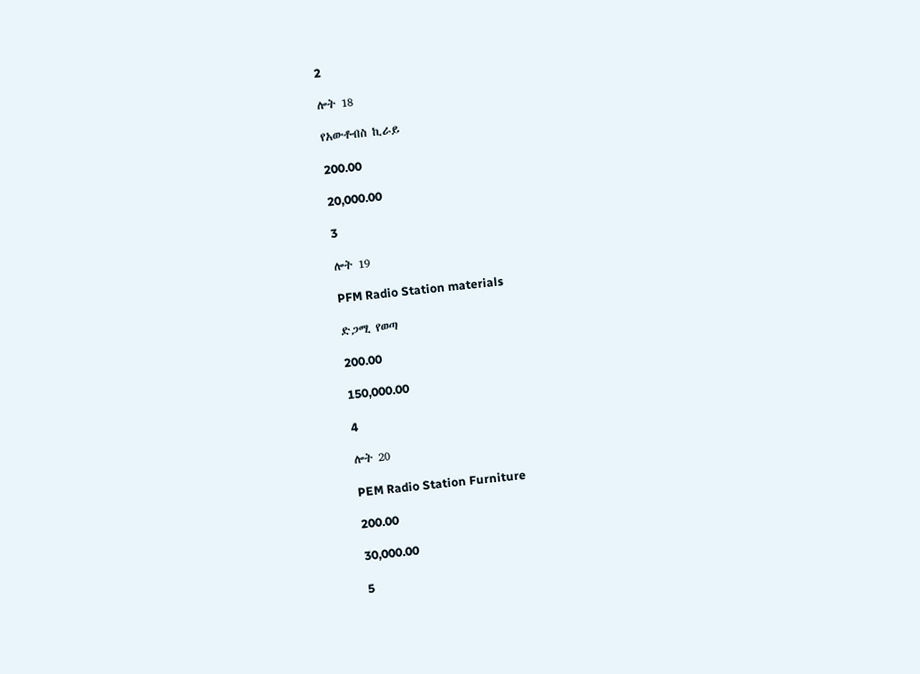2

ሎት 18

የአውቶብስ ኪራይ

200.00

20,000.00

3

ሎት 19

PFM Radio Station materials

ድጋሚ የወጣ

200.00

150,000.00

4

ሎት 20

PEM Radio Station Furniture

200.00

30,000.00

5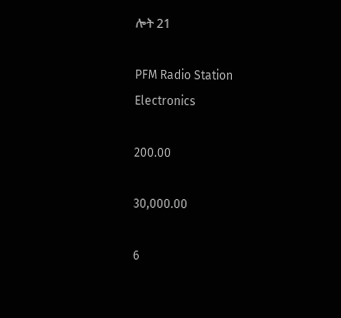ሎት 21

PFM Radio Station Electronics

200.00

30,000.00

6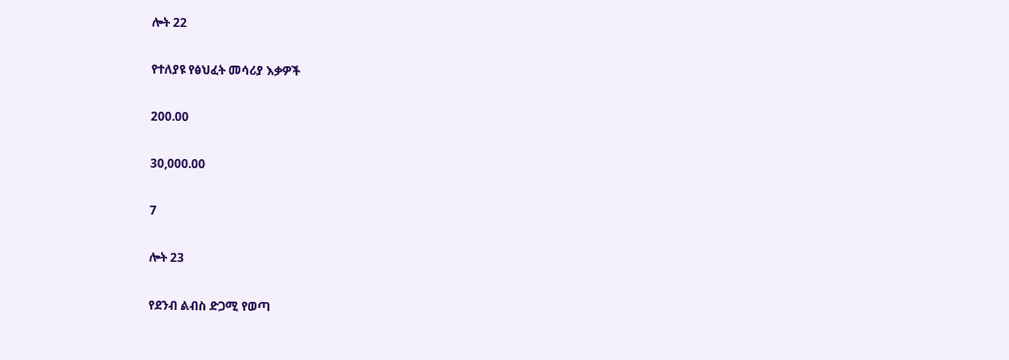ሎት 22

የተለያዩ የፅህፈት መሳሪያ እቃዎች

200.00

30,000.00

7

ሎት 23

የደንብ ልብስ ድጋሚ የወጣ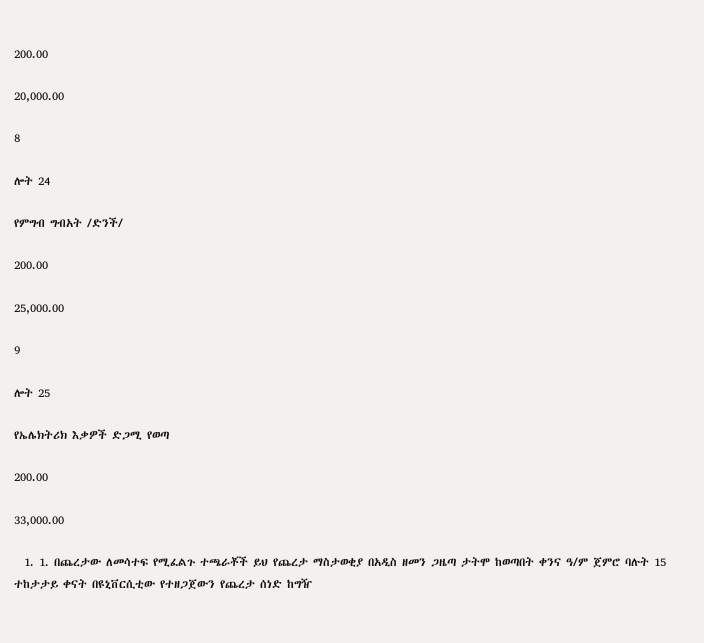200.00

20,000.00

8

ሎት 24

የምግብ ግብአት /ድንች/

200.00

25,000.00

9

ሎት 25

የኤሌክትሪክ እቃዎች ድጋሚ የወጣ

200.00

33,000.00

  1. 1. በጨረታው ለመሳተፍ የሚፈልጉ ተጫራቾች ይህ የጨረታ ማስታወቂያ በአዲስ ዘመን ጋዜጣ ታትሞ ከወጣበት ቀንና ዓ/ም ጀምሮ ባሉት 15 ተከታታይ ቀናት በዩኒቨርሲቲው የተዘጋጀውን የጨረታ ሰነድ ከግዥ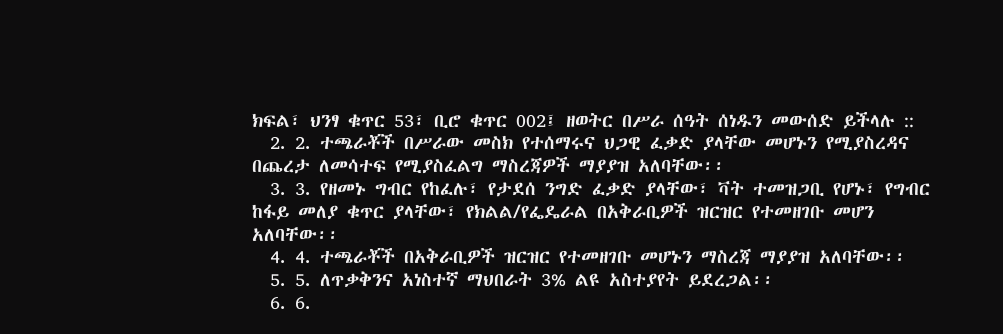ክፍል፣ ህንፃ ቁጥር 53፣ ቢሮ ቁጥር 002፤ ዘወትር በሥራ ሰዓት ሰነዱን መውሰድ ይችላሉ ::
  2. 2. ተጫራቾች በሥራው መስክ የተሰማሩና ህጋዊ ፈቃድ ያላቸው መሆኑን የሚያስረዳና በጨረታ ለመሳተፍ የሚያስፈልግ ማስረጃዎች ማያያዝ አለባቸው፡፡
  3. 3. የዘመኑ ግብር የከፈሉ፣ የታደሰ ንግድ ፈቃድ ያላቸው፣ ቫት ተመዝጋቢ የሆኑ፣ የግብር ከፋይ መለያ ቁጥር ያላቸው፣ የክልል/የፌዴራል በአቅራቢዎች ዝርዝር የተመዘገቡ መሆን አለባቸው፡፡
  4. 4. ተጫራቾች በአቅራቢዎች ዝርዝር የተመዘገቡ መሆኑን ማስረጃ ማያያዝ አለባቸው፡፡
  5. 5. ለጥቃቅንና አነስተኛ ማህበራት 3% ልዩ አስተያየት ይደረጋል፡፡
  6. 6.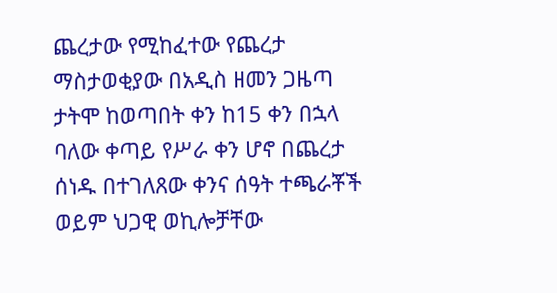ጨረታው የሚከፈተው የጨረታ ማስታወቂያው በአዲስ ዘመን ጋዜጣ ታትሞ ከወጣበት ቀን ከ15 ቀን በኋላ ባለው ቀጣይ የሥራ ቀን ሆኖ በጨረታ ሰነዱ በተገለጸው ቀንና ሰዓት ተጫራቾች ወይም ህጋዊ ወኪሎቻቸው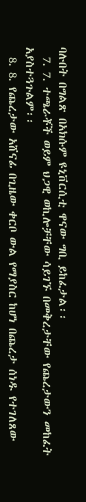ባሉበት በግልጽ በአክሱም ዩኒቨርሲቲ ዋናው ግቢ ይከፈታል፡፡
  7. 7. ተጫራቾች ወይም ህጋዊ ወኪሎቻቸው ሳይገኙ በመቅረታቸው የጨረታውን መከፈት አያስተጓጉልም፡፡
  8. 8. የጨረታው አሸናፊ በጊዜው ቀርቦ ውል የማያስር ከሆነ በጨረታ ሰነዱ የተገለጸው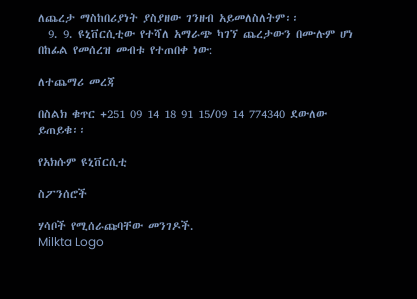ለጨረታ ማስከበሪያነት ያስያዘው ገንዘብ አይመለስለትም፡፡
  9. 9. ዩኒቨርሲቲው የተሻለ አማራጭ ካገኘ ጨረታውን በሙሉም ሆነ በከፊል የመሰረዝ መብቱ የተጠበቀ ነው:

ለተጨማሪ መረጃ

በስልክ ቁጥር +251 09 14 18 91 15/09 14 774340 ደውለው ይጠይቁ፡፡

የአክሱም ዩኒቨርሲቲ

ስፖንሰሮች

ሃሳቦች የሚሰራጩባቸው መንገዶች.
Milkta Logo